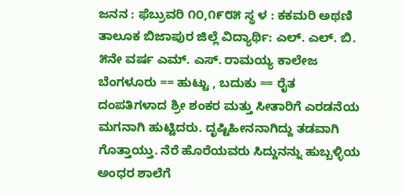ಜನನ : ಫೆಬ್ರುವರಿ ೧೦,೧೯೮೫ ಸ್ಥ ಳ : ಕಕಮರಿ ಅಥಣಿ ತಾಲೂಕ ಬಿಜಾಪುರ ಜಿಲ್ಲೆ ವಿದ್ಯಾರ್ಥಿ: ಎಲ್. ಎಲ್. ಬಿ. ೫ನೇ ವರ್ಷ ಎಮ್. ಎಸ್. ರಾಮಯ್ಯ ಕಾಲೇಜ ಬೆಂಗಳೂರು == ಹುಟ್ಟು , ಬದುಕು == ರೈತ ದಂಪತಿಗಳಾದ ಶ್ರೀ ಶಂಕರ ಮತ್ತು ಸೀತಾರಿಗೆ ಎರಡನೆಯ ಮಗನಾಗಿ ಹುಟ್ಟಿದರು. ದೃಷ್ಟಿಹೀನನಾಗಿದ್ದು ತಡವಾಗಿ ಗೊತ್ತಾಯ್ತು. ನೆರೆ ಹೊರೆಯವರು ಸಿದ್ದುನನ್ನು ಹುಬ್ಬಳ್ಳಿಯ ಅಂಧರ ಶಾಲೆಗೆ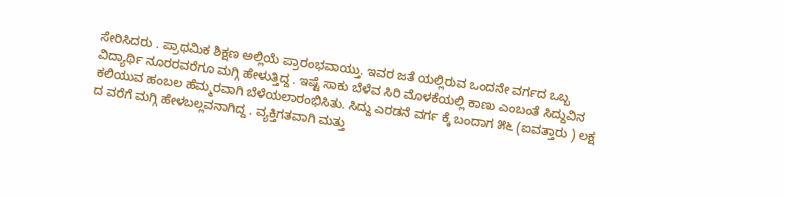ಸೇರಿಸಿದರು . ಪ್ರಾಥಮಿಕ ಶಿಕ್ಷಣ ಅಲ್ಲಿಯೆ ಪ್ರಾರಂಭವಾಯ್ತು. ಇವರ ಜತೆ ಯಲ್ಲಿರುವ ಒಂದನೇ ವರ್ಗದ ಒಬ್ಬ ವಿದ್ಯಾರ್ಥಿ ನೂರರವರೆಗೂ ಮಗ್ಗಿ ಹೇಳುತ್ತಿದ್ದ . ಇಷ್ಟೆ ಸಾಕು ಬೆಳೆವ ಸಿರಿ ಮೊಳಕೆಯಲ್ಲಿ ಕಾಣು ಎಂಬಂತೆ ಸಿದ್ದುವಿನ ಕಲಿಯುವ ಹಂಬಲ ಹೆಮ್ಮರವಾಗಿ ಬೆಳೆಯಲಾರಂಭಿಸಿತು. ಸಿದ್ದು ಎರಡನೆ ವರ್ಗ ಕ್ಕೆ ಬಂದಾಗ ೫೬ (ಐವತ್ತಾರು ) ಲಕ್ಷ ದ ವರೆಗೆ ಮಗ್ಗಿ ಹೇಳಬಲ್ಲವನಾಗಿದ್ದ . ವ್ಯಕ್ತಿಗತವಾಗಿ ಮತ್ತು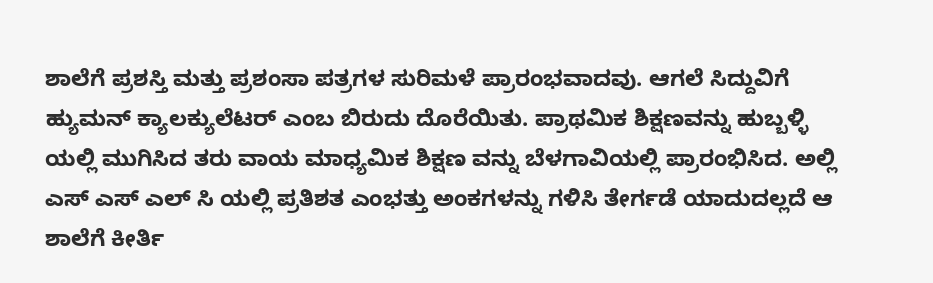ಶಾಲೆಗೆ ಪ್ರಶಸ್ತಿ ಮತ್ತು ಪ್ರಶಂಸಾ ಪತ್ರಗಳ ಸುರಿಮಳೆ ಪ್ರಾರಂಭವಾದವು. ಆಗಲೆ ಸಿದ್ದುವಿಗೆ ಹ್ಯುಮನ್ ಕ್ಯಾಲಕ್ಯುಲೆಟರ್ ಎಂಬ ಬಿರುದು ದೊರೆಯಿತು. ಪ್ರಾಥಮಿಕ ಶಿಕ್ಷಣವನ್ನು ಹುಬ್ಬಳ್ಳಿ ಯಲ್ಲಿ ಮುಗಿಸಿದ ತರು ವಾಯ ಮಾಧ್ಯಮಿಕ ಶಿಕ್ಷಣ ವನ್ನು ಬೆಳಗಾವಿಯಲ್ಲಿ ಪ್ರಾರಂಭಿಸಿದ. ಅಲ್ಲಿ ಎಸ್ ಎಸ್ ಎಲ್ ಸಿ ಯಲ್ಲಿ ಪ್ರತಿಶತ ಎಂಭತ್ತು ಅಂಕಗಳನ್ನು ಗಳಿಸಿ ತೇರ್ಗಡೆ ಯಾದುದಲ್ಲದೆ ಆ ಶಾಲೆಗೆ ಕೀರ್ತಿ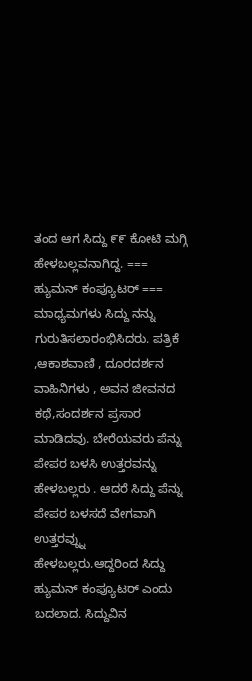ತಂದ ಆಗ ಸಿದ್ದು ೯೯ ಕೋಟಿ ಮಗ್ಗಿ ಹೇಳಬಲ್ಲವನಾಗಿದ್ದ. === ಹ್ಯುಮನ್ ಕಂಪ್ಯೂಟರ್ === ಮಾಧ್ಯಮಗಳು ಸಿದ್ದು ನನ್ನು ಗುರುತಿಸಲಾರಂಭಿಸಿದರು. ಪತ್ರಿಕೆ ,ಆಕಾಶವಾಣಿ , ದೂರದರ್ಶನ ವಾಹಿನಿಗಳು , ಅವನ ಜೀವನದ ಕಥೆ,ಸಂದರ್ಶನ ಪ್ರಸಾರ ಮಾಡಿದವು. ಬೇರೆಯವರು ಪೆನ್ನು ಪೇಪರ ಬಳಸಿ ಉತ್ತರವನ್ನು ಹೇಳಬಲ್ಲರು . ಆದರೆ ಸಿದ್ದು ಪೆನ್ನು ಪೇಪರ ಬಳಸದೆ ವೇಗವಾಗಿ ಉತ್ತರವ್ನ್ನು ಹೇಳಬಲ್ಲರು.ಆದ್ದರಿಂದ ಸಿದ್ದು ಹ್ಯುಮನ್ ಕಂಪ್ಯೂಟರ್ ಎಂದು ಬದಲಾದ. ಸಿದ್ದುವಿನ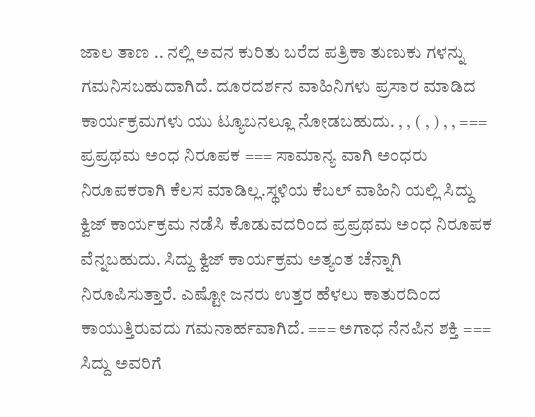ಜಾಲ ತಾಣ .. ನಲ್ಲಿ ಅವನ ಕುರಿತು ಬರೆದ ಪತ್ರಿಕಾ ತುಣುಕು ಗಳನ್ನು ಗಮನಿಸಬಹುದಾಗಿದೆ. ದೂರದರ್ಶನ ವಾಹಿನಿಗಳು ಪ್ರಸಾರ ಮಾಡಿದ ಕಾರ್ಯಕ್ರಮಗಳು ಯು ಟ್ಯೂಬನಲ್ಲೂ ನೋಡಬಹುದು. , , ( , ) , , === ಪ್ರಪ್ರಥಮ ಅಂಧ ನಿರೂಪಕ === ಸಾಮಾನ್ಯ ವಾಗಿ ಅಂಧರು ನಿರೂಪಕರಾಗಿ ಕೆಲಸ ಮಾಡಿಲ್ಲ.ಸ್ಥಳಿಯ ಕೆಬಲ್ ವಾಹಿನಿ ಯಲ್ಲಿ ಸಿದ್ದು ಕ್ವಿಜ್ ಕಾರ್ಯಕ್ರಮ ನಡೆಸಿ ಕೊಡುವದರಿಂದ ಪ್ರಪ್ರಥಮ ಅಂಧ ನಿರೂಪಕ ವೆನ್ನಬಹುದು. ಸಿದ್ದು ಕ್ವಿಜ್ ಕಾರ್ಯಕ್ರಮ ಅತ್ಯಂತ ಚೆನ್ನಾಗಿ ನಿರೂಪಿಸುತ್ತಾರೆ. ಎಷ್ಟೋ ಜನರು ಉತ್ತರ ಹೆಳಲು ಕಾತುರದಿಂದ ಕಾಯುತ್ತಿರುವದು ಗಮನಾರ್ಹವಾಗಿದೆ. === ಅಗಾಧ ನೆನಪಿನ ಶಕ್ತಿ === ಸಿದ್ದು ಅವರಿಗೆ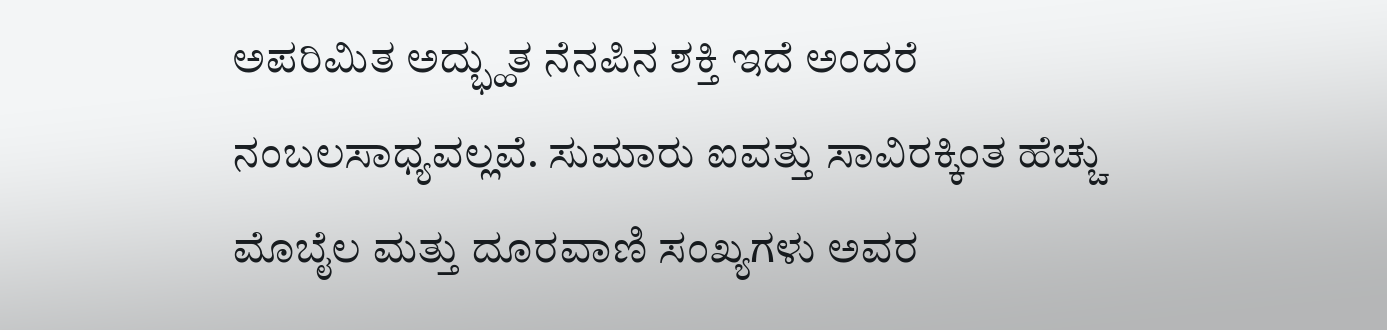ಅಪರಿಮಿತ ಅದ್ಭ್ಹುತ ನೆನಪಿನ ಶಕ್ತಿ ಇದೆ ಅಂದರೆ ನಂಬಲಸಾಧ್ಯವಲ್ಲವೆ. ಸುಮಾರು ಐವತ್ತು ಸಾವಿರಕ್ಕಿಂತ ಹೆಚ್ಚು ಮೊಬೈಲ ಮತ್ತು ದೂರವಾಣಿ ಸಂಖ್ಯಗಳು ಅವರ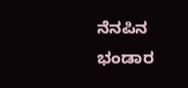ನೆನಪಿನ ಭಂಡಾರ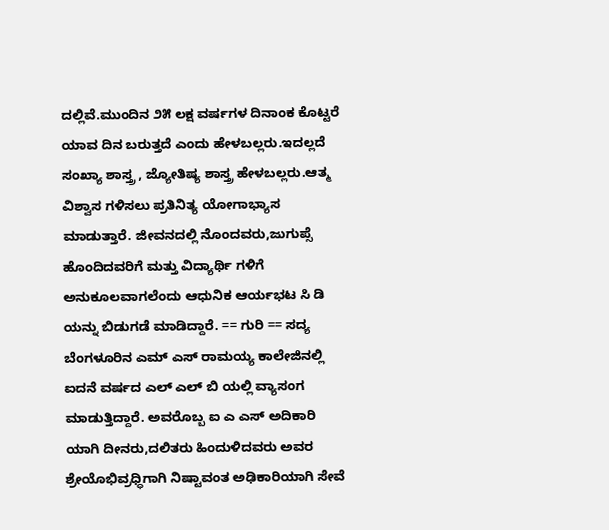ದಲ್ಲಿವೆ.ಮುಂದಿನ ೨೫ ಲಕ್ಷ ವರ್ಷಗಳ ದಿನಾಂಕ ಕೊಟ್ಟರೆ ಯಾವ ದಿನ ಬರುತ್ತದೆ ಎಂದು ಹೇಳಬಲ್ಲರು.ಇದಲ್ಲದೆ ಸಂಖ್ಯಾ ಶಾಸ್ತ್ರ , ಜ್ಯೋತಿಷ್ಯ ಶಾಸ್ತ್ರ ಹೇಳಬಲ್ಲರು.ಆತ್ಮ ವಿಶ್ವಾಸ ಗಳಿಸಲು ಪ್ರತಿನಿತ್ಯ ಯೋಗಾಭ್ಯಾಸ ಮಾಡುತ್ತಾರೆ. ಜೀವನದಲ್ಲಿ ನೊಂದವರು,ಜುಗುಪ್ಸೆ ಹೊಂದಿದವರಿಗೆ ಮತ್ತು ವಿದ್ಯಾರ್ಥಿ ಗಳಿಗೆ ಅನುಕೂಲವಾಗಲೆಂದು ಆಧುನಿಕ ಆರ್ಯಭಟ ಸಿ ಡಿ ಯನ್ನು ಬಿಡುಗಡೆ ಮಾಡಿದ್ದಾರೆ. == ಗುರಿ == ಸದ್ಯ ಬೆಂಗಳೂರಿನ ಎಮ್ ಎಸ್ ರಾಮಯ್ಯ ಕಾಲೇಜಿನಲ್ಲಿ ಐದನೆ ವರ್ಷದ ಎಲ್ ಎಲ್ ಬಿ ಯಲ್ಲಿ ವ್ಯಾಸಂಗ ಮಾಡುತ್ತಿದ್ದಾರೆ. ಅವರೊಬ್ಬ ಐ ಎ ಎಸ್ ಅದಿಕಾರಿ ಯಾಗಿ ದೀನರು,ದಲಿತರು ಹಿಂದುಳಿದವರು ಅವರ ಶ್ರೇಯೊಭಿವ್ರಧ್ಧಿಗಾಗಿ ನಿಷ್ಟಾವಂತ ಅಢಿಕಾರಿಯಾಗಿ ಸೇವೆ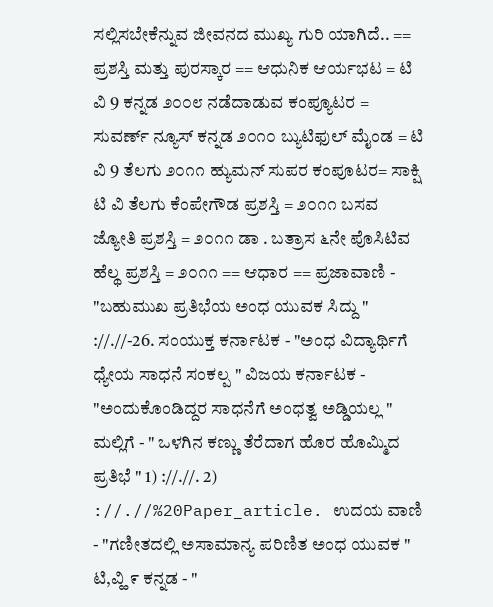ಸಲ್ಲಿಸಬೇಕೆನ್ನುವ ಜೀವನದ ಮುಖ್ಯ ಗುರಿ ಯಾಗಿದೆ.. == ಪ್ರಶಸ್ತಿ ಮತ್ತು ಪುರಸ್ಕಾರ == ಆಧುನಿಕ ಆರ್ಯಭಟ = ಟಿ ವಿ 9 ಕನ್ನಡ ೨೦೦೮ ನಡೆದಾಡುವ ಕಂಪ್ಯೂಟರ = ಸುವರ್ಣ್ ನ್ಯೂಸ್ ಕನ್ನಡ ೨೦೧೦ ಬ್ಯುಟಿಫುಲ್ ಮೈಂಡ = ಟಿ ವಿ 9 ತೆಲಗು ೨೦೧೧ ಹ್ಯುಮನ್ ಸುಪರ ಕಂಪೂಟರ= ಸಾಕ್ಷಿ ಟಿ ವಿ ತೆಲಗು ಕೆಂಪೇಗೌಡ ಪ್ರಶಸ್ತಿ = ೨೦೧೧ ಬಸವ ಜ್ಯೋತಿ ಪ್ರಶಸ್ತಿ = ೨೦೧೧ ಡಾ . ಬತ್ರಾಸ ೬ನೇ ಪೊಸಿಟಿವ ಹೆಲ್ಥ ಪ್ರಶಸ್ತಿ = ೨೦೧೧ == ಆಧಾರ == ಪ್ರಜಾವಾಣಿ - "ಬಹುಮುಖ ಪ್ರತಿಭೆಯ ಅಂಧ ಯುವಕ ಸಿದ್ದು " ://.//-26. ಸಂಯುಕ್ತ ಕರ್ನಾಟಕ - "ಅಂಧ ವಿದ್ಯಾರ್ಥಿಗೆ ಧ್ಯೇಯ ಸಾಧನೆ ಸಂಕಲ್ಪ " ವಿಜಯ ಕರ್ನಾಟಕ - "ಅಂದುಕೊಂಡಿದ್ದರ ಸಾಧನೆಗೆ ಅಂಧತ್ವ ಅಡ್ಡಿಯಲ್ಲ " ಮಲ್ಲಿಗೆ - " ಒಳಗಿನ ಕಣ್ಣು ತೆರೆದಾಗ ಹೊರ ಹೊಮ್ಮಿದ ಪ್ರತಿಭೆ " 1) ://.//. 2) ://.//%20Paper_article. ಉದಯ ವಾಣಿ - "ಗಣೀತದಲ್ಲಿ ಅಸಾಮಾನ್ಯ ಪರಿಣಿತ ಅಂಧ ಯುವಕ " ಟಿ,ವ್ಹಿ ೯ ಕನ್ನಡ - "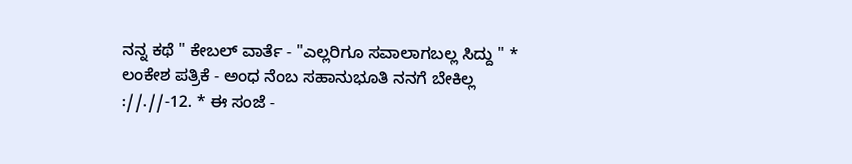ನನ್ನ ಕಥೆ " ಕೇಬಲ್ ವಾರ್ತೆ - "ಎಲ್ಲರಿಗೂ ಸವಾಲಾಗಬಲ್ಲ ಸಿದ್ದು " * ಲಂಕೇಶ ಪತ್ರಿಕೆ - ಅಂಧ ನೆಂಬ ಸಹಾನುಭೂತಿ ನನಗೆ ಬೇಕಿಲ್ಲ ://.//-12. * ಈ ಸಂಜೆ -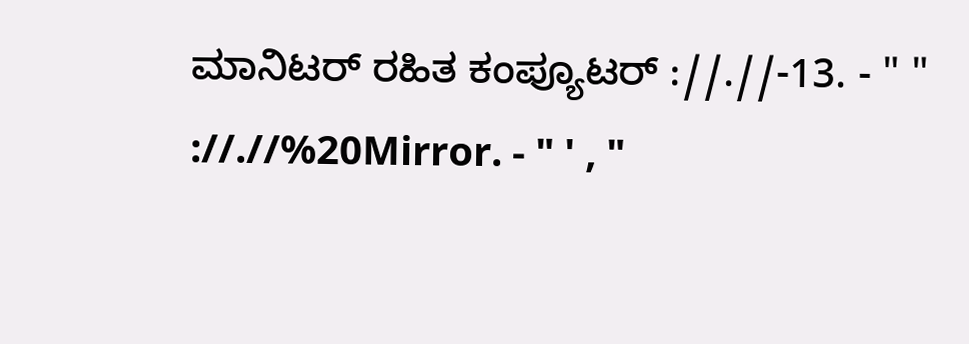ಮಾನಿಟರ್ ರಹಿತ ಕಂಪ್ಯೂಟರ್ ://.//-13. - " " ://.//%20Mirror. - " ' , "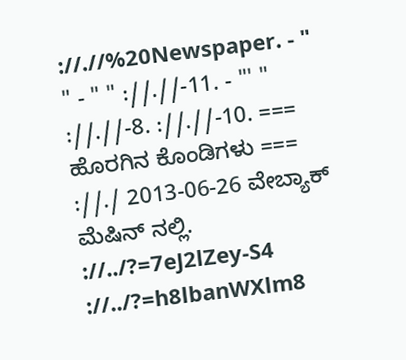://.//%20Newspaper. - " " - " " ://.//-11. - "' " ://.//-8. ://.//-10. === ಹೊರಗಿನ ಕೊಂಡಿಗಳು === ://./ 2013-06-26 ವೇಬ್ಯಾಕ್ ಮೆಷಿನ್ ನಲ್ಲಿ. ://../?=7eJ2lZey-S4 ://../?=h8lbanWXlm8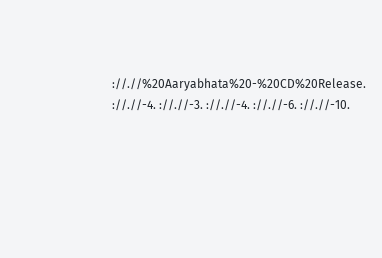://.//%20Aaryabhata%20-%20CD%20Release. ://.//-4. ://.//-3. ://.//-4. ://.//-6. ://.//-10.